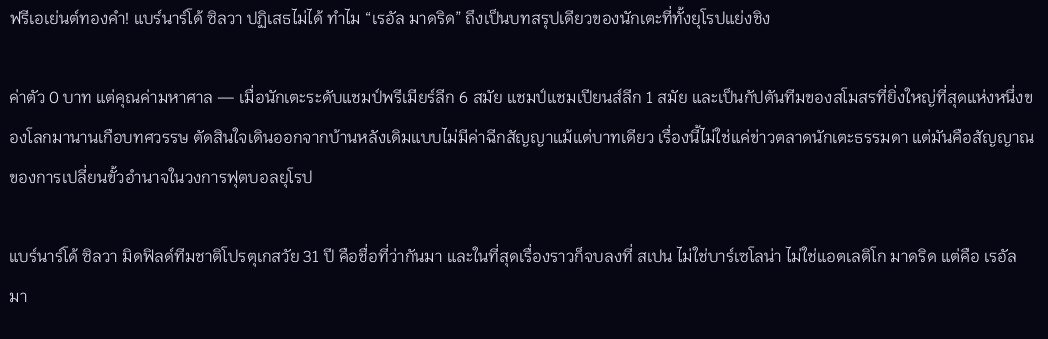ฟรีเอเย่นต์ทองคำ! แบร์นาร์โด้ ซิลวา ปฏิเสธไม่ได้ ทำไม “เรอัล มาดริด” ถึงเป็นบทสรุปเดียวของนักเตะที่ทั้งยุโรปแย่งชิง

ค่าตัว 0 บาท แต่คุณค่ามหาศาล — เมื่อนักเตะระดับแชมป์พรีเมียร์ลีก 6 สมัย แชมป์แชมเปียนส์ลีก 1 สมัย และเป็นกัปตันทีมของสโมสรที่ยิ่งใหญ่ที่สุดแห่งหนึ่งของโลกมานานเกือบทศวรรษ ตัดสินใจเดินออกจากบ้านหลังเดิมแบบไม่มีค่าฉีกสัญญาแม้แต่บาทเดียว เรื่องนี้ไม่ใช่แค่ข่าวตลาดนักเตะธรรมดา แต่มันคือสัญญาณของการเปลี่ยนขั้วอำนาจในวงการฟุตบอลยุโรป

แบร์นาร์โด้ ซิลวา มิดฟิลด์ทีมชาติโปรตุเกสวัย 31 ปี คือชื่อที่ว่ากันมา และในที่สุดเรื่องราวก็จบลงที่ สเปน ไม่ใช่บาร์เซโลน่า ไม่ใช่แอตเลติโก มาดริด แต่คือ เรอัล มา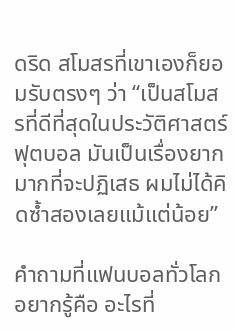ดริด สโมสรที่เขาเองก็ยอมรับตรงๆ ว่า “เป็นสโมสรที่ดีที่สุดในประวัติศาสตร์ฟุตบอล มันเป็นเรื่องยากมากที่จะปฏิเสธ ผมไม่ได้คิดซ้ำสองเลยแม้แต่น้อย”

คำถามที่แฟนบอลทั่วโลกอยากรู้คือ อะไรที่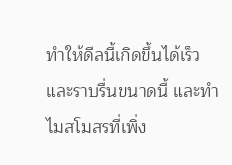ทำให้ดีลนี้เกิดขึ้นได้เร็วและราบรื่นขนาดนี้ และทำไมสโมสรที่เพิ่ง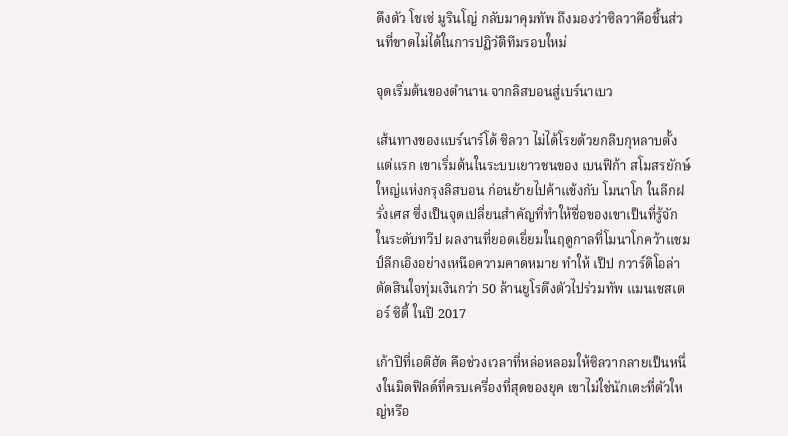ดึงตัว โชเซ่ มูรินโญ่ กลับมาคุมทัพ ถึงมองว่าซิลวาคือชิ้นส่วนที่ขาดไม่ได้ในการปฏิวัติทีมรอบใหม่

จุดเริ่มต้นของตำนาน จากลิสบอนสู่เบร์นาเบว

เส้นทางของแบร์นาร์โด้ ซิลวา ไม่ได้โรยด้วยกลีบกุหลาบตั้งแต่แรก เขาเริ่มต้นในระบบเยาวชนของ เบนฟิก้า สโมสรยักษ์ใหญ่แห่งกรุงลิสบอน ก่อนย้ายไปค้าแข้งกับ โมนาโก ในลีกฝรั่งเศส ซึ่งเป็นจุดเปลี่ยนสำคัญที่ทำให้ชื่อของเขาเป็นที่รู้จักในระดับทวีป ผลงานที่ยอดเยี่ยมในฤดูกาลที่โมนาโกคว้าแชมป์ลีกเอิงอย่างเหนือความคาดหมาย ทำให้ เป๊ป กวาร์ดิโอล่า ตัดสินใจทุ่มเงินกว่า 50 ล้านยูโรดึงตัวไปร่วมทัพ แมนเชสเตอร์ ซิตี้ ในปี 2017

เก้าปีที่เอติฮัด คือช่วงเวลาที่หล่อหลอมให้ซิลวากลายเป็นหนึ่งในมิดฟิลด์ที่ครบเครื่องที่สุดของยุค เขาไม่ใช่นักเตะที่ตัวใหญ่หรือ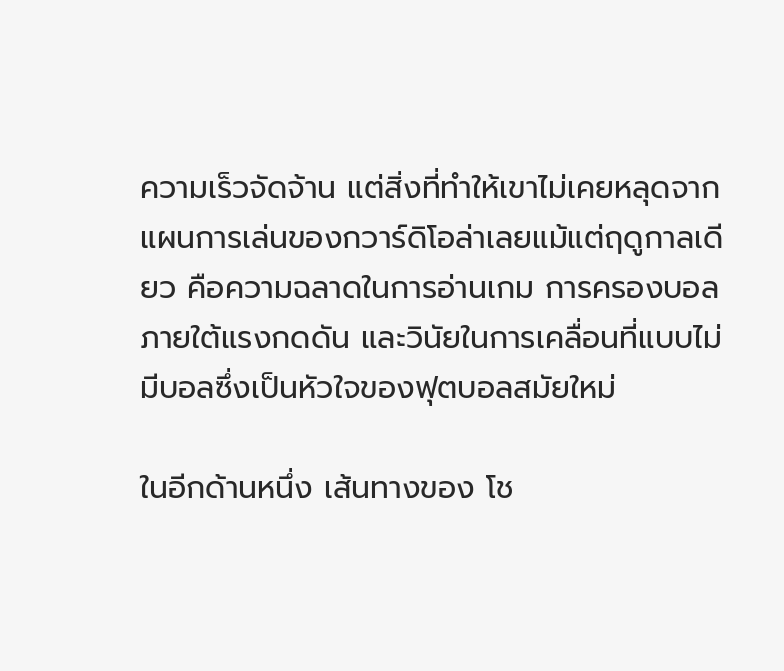ความเร็วจัดจ้าน แต่สิ่งที่ทำให้เขาไม่เคยหลุดจากแผนการเล่นของกวาร์ดิโอล่าเลยแม้แต่ฤดูกาลเดียว คือความฉลาดในการอ่านเกม การครองบอลภายใต้แรงกดดัน และวินัยในการเคลื่อนที่แบบไม่มีบอลซึ่งเป็นหัวใจของฟุตบอลสมัยใหม่

ในอีกด้านหนึ่ง เส้นทางของ โช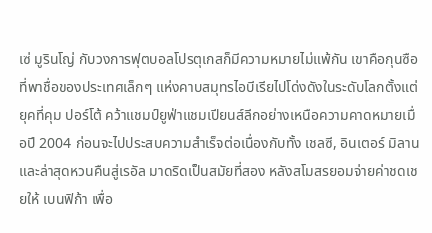เซ่ มูรินโญ่ กับวงการฟุตบอลโปรตุเกสก็มีความหมายไม่แพ้กัน เขาคือกุนซือที่พาชื่อของประเทศเล็กๆ แห่งคาบสมุทรไอบีเรียไปโด่งดังในระดับโลกตั้งแต่ยุคที่คุม ปอร์โต้ คว้าแชมป์ยูฟ่าแชมเปียนส์ลีกอย่างเหนือความคาดหมายเมื่อปี 2004 ก่อนจะไปประสบความสำเร็จต่อเนื่องกับทั้ง เชลซี, อินเตอร์ มิลาน และล่าสุดหวนคืนสู่เรอัล มาดริดเป็นสมัยที่สอง หลังสโมสรยอมจ่ายค่าชดเชยให้ เบนฟิก้า เพื่อ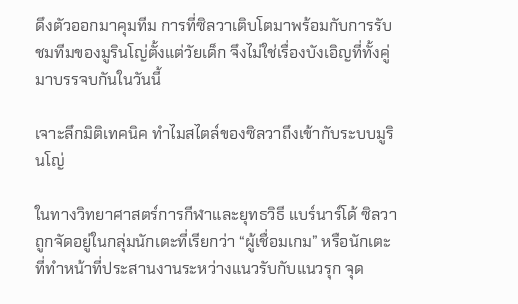ดึงตัวออกมาคุมทีม การที่ซิลวาเติบโตมาพร้อมกับการรับชมทีมของมูรินโญ่ตั้งแต่วัยเด็ก จึงไม่ใช่เรื่องบังเอิญที่ทั้งคู่มาบรรจบกันในวันนี้

เจาะลึกมิติเทคนิค ทำไมสไตล์ของซิลวาถึงเข้ากับระบบมูรินโญ่

ในทางวิทยาศาสตร์การกีฬาและยุทธวิธี แบร์นาร์โด้ ซิลวา ถูกจัดอยู่ในกลุ่มนักเตะที่เรียกว่า “ผู้เชื่อมเกม” หรือนักเตะที่ทำหน้าที่ประสานงานระหว่างแนวรับกับแนวรุก จุด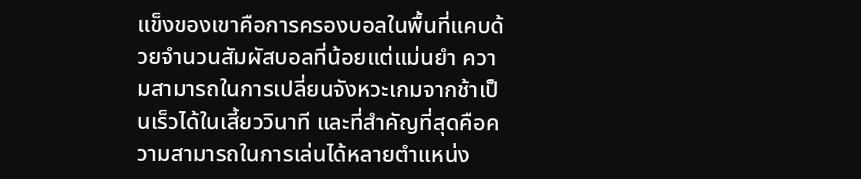แข็งของเขาคือการครองบอลในพื้นที่แคบด้วยจำนวนสัมผัสบอลที่น้อยแต่แม่นยำ ความสามารถในการเปลี่ยนจังหวะเกมจากช้าเป็นเร็วได้ในเสี้ยววินาที และที่สำคัญที่สุดคือความสามารถในการเล่นได้หลายตำแหน่ง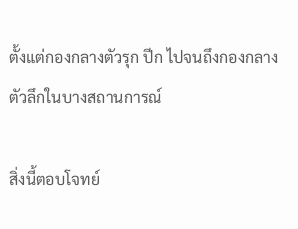ตั้งแต่กองกลางตัวรุก ปีก ไปจนถึงกองกลางตัวลึกในบางสถานการณ์

สิ่งนี้ตอบโจทย์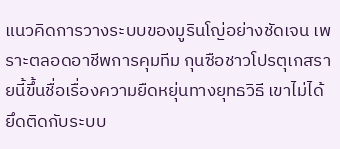แนวคิดการวางระบบของมูรินโญ่อย่างชัดเจน เพราะตลอดอาชีพการคุมทีม กุนซือชาวโปรตุเกสรายนี้ขึ้นชื่อเรื่องความยืดหยุ่นทางยุทธวิธี เขาไม่ได้ยึดติดกับระบบ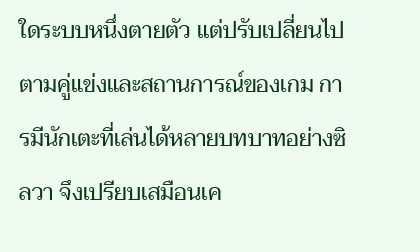ใดระบบหนึ่งตายตัว แต่ปรับเปลี่ยนไปตามคู่แข่งและสถานการณ์ของเกม การมีนักเตะที่เล่นได้หลายบทบาทอย่างซิลวา จึงเปรียบเสมือนเค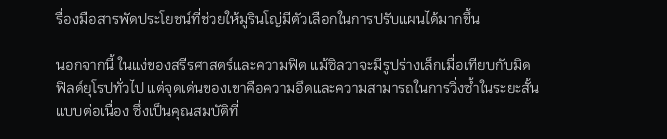รื่องมือสารพัดประโยชน์ที่ช่วยให้มูรินโญ่มีตัวเลือกในการปรับแผนได้มากขึ้น

นอกจากนี้ ในแง่ของสรีรศาสตร์และความฟิต แม้ซิลวาจะมีรูปร่างเล็กเมื่อเทียบกับมิดฟิลด์ยุโรปทั่วไป แต่จุดเด่นของเขาคือความอึดและความสามารถในการวิ่งซ้ำในระยะสั้นแบบต่อเนื่อง ซึ่งเป็นคุณสมบัติที่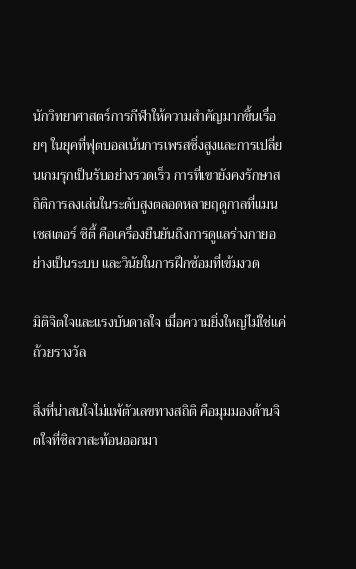นักวิทยาศาสตร์การกีฬาให้ความสำคัญมากขึ้นเรื่อยๆ ในยุคที่ฟุตบอลเน้นการเพรสซิ่งสูงและการเปลี่ยนเกมรุกเป็นรับอย่างรวดเร็ว การที่เขายังคงรักษาสถิติการลงเล่นในระดับสูงตลอดหลายฤดูกาลที่แมนเชสเตอร์ ซิตี้ คือเครื่องยืนยันถึงการดูแลร่างกายอย่างเป็นระบบ และวินัยในการฝึกซ้อมที่เข้มงวด

มิติจิตใจและแรงบันดาลใจ เมื่อความยิ่งใหญ่ไม่ใช่แค่ถ้วยรางวัล

สิ่งที่น่าสนใจไม่แพ้ตัวเลขทางสถิติ คือมุมมองด้านจิตใจที่ซิลวาสะท้อนออกมา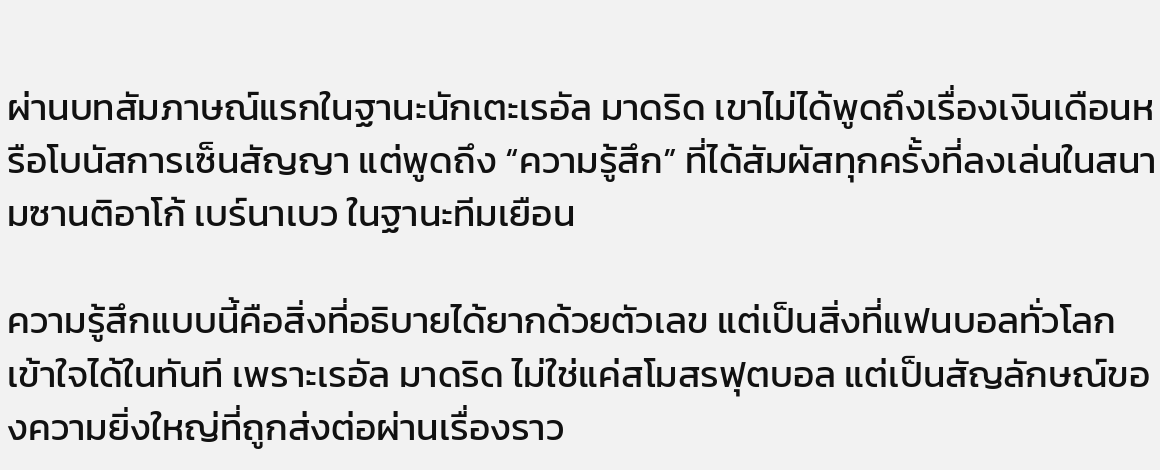ผ่านบทสัมภาษณ์แรกในฐานะนักเตะเรอัล มาดริด เขาไม่ได้พูดถึงเรื่องเงินเดือนหรือโบนัสการเซ็นสัญญา แต่พูดถึง “ความรู้สึก” ที่ได้สัมผัสทุกครั้งที่ลงเล่นในสนามซานติอาโก้ เบร์นาเบว ในฐานะทีมเยือน

ความรู้สึกแบบนี้คือสิ่งที่อธิบายได้ยากด้วยตัวเลข แต่เป็นสิ่งที่แฟนบอลทั่วโลกเข้าใจได้ในทันที เพราะเรอัล มาดริด ไม่ใช่แค่สโมสรฟุตบอล แต่เป็นสัญลักษณ์ของความยิ่งใหญ่ที่ถูกส่งต่อผ่านเรื่องราว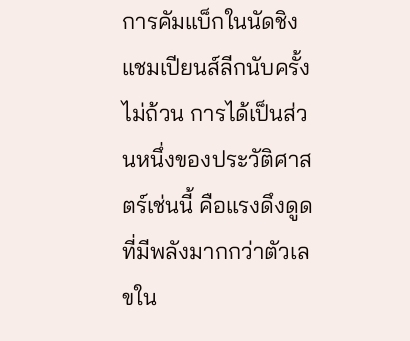การคัมแบ็กในนัดชิงแชมเปียนส์ลีกนับครั้งไม่ถ้วน การได้เป็นส่วนหนึ่งของประวัติศาสตร์เช่นนี้ คือแรงดึงดูดที่มีพลังมากกว่าตัวเลขใน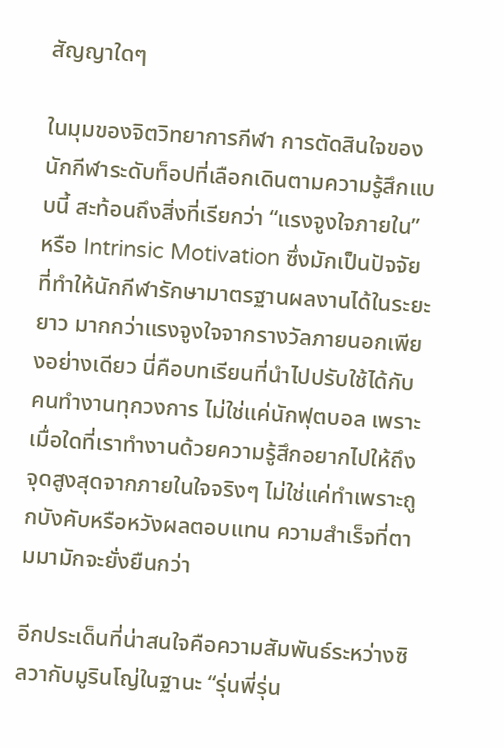สัญญาใดๆ

ในมุมของจิตวิทยาการกีฬา การตัดสินใจของนักกีฬาระดับท็อปที่เลือกเดินตามความรู้สึกแบบนี้ สะท้อนถึงสิ่งที่เรียกว่า “แรงจูงใจภายใน” หรือ Intrinsic Motivation ซึ่งมักเป็นปัจจัยที่ทำให้นักกีฬารักษามาตรฐานผลงานได้ในระยะยาว มากกว่าแรงจูงใจจากรางวัลภายนอกเพียงอย่างเดียว นี่คือบทเรียนที่นำไปปรับใช้ได้กับคนทำงานทุกวงการ ไม่ใช่แค่นักฟุตบอล เพราะเมื่อใดที่เราทำงานด้วยความรู้สึกอยากไปให้ถึงจุดสูงสุดจากภายในใจจริงๆ ไม่ใช่แค่ทำเพราะถูกบังคับหรือหวังผลตอบแทน ความสำเร็จที่ตามมามักจะยั่งยืนกว่า

อีกประเด็นที่น่าสนใจคือความสัมพันธ์ระหว่างซิลวากับมูรินโญ่ในฐานะ “รุ่นพี่รุ่น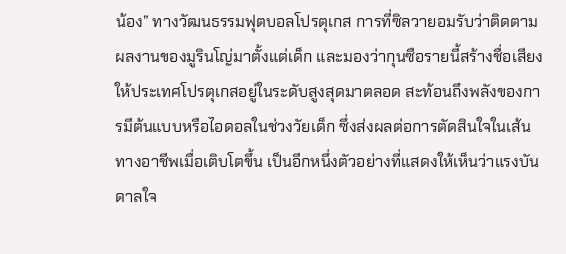น้อง” ทางวัฒนธรรมฟุตบอลโปรตุเกส การที่ซิลวายอมรับว่าติดตามผลงานของมูรินโญ่มาตั้งแต่เด็ก และมองว่ากุนซือรายนี้สร้างชื่อเสียงให้ประเทศโปรตุเกสอยู่ในระดับสูงสุดมาตลอด สะท้อนถึงพลังของการมีต้นแบบหรือไอดอลในช่วงวัยเด็ก ซึ่งส่งผลต่อการตัดสินใจในเส้นทางอาชีพเมื่อเติบโตขึ้น เป็นอีกหนึ่งตัวอย่างที่แสดงให้เห็นว่าแรงบันดาลใจ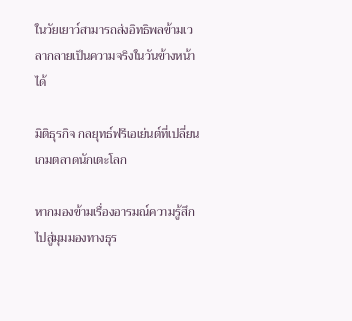ในวัยเยาว์สามารถส่งอิทธิพลข้ามเวลากลายเป็นความจริงในวันข้างหน้าได้

มิติธุรกิจ กลยุทธ์ฟรีเอเย่นต์ที่เปลี่ยนเกมตลาดนักเตะโลก

หากมองข้ามเรื่องอารมณ์ความรู้สึกไปสู่มุมมองทางธุร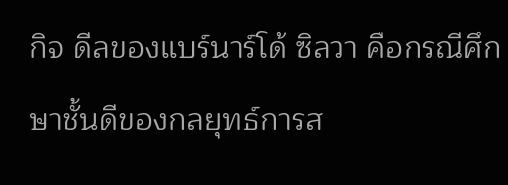กิจ ดีลของแบร์นาร์โด้ ซิลวา คือกรณีศึกษาชั้นดีของกลยุทธ์การส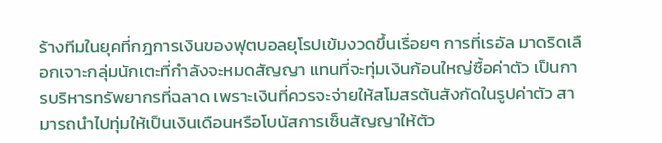ร้างทีมในยุคที่กฎการเงินของฟุตบอลยุโรปเข้มงวดขึ้นเรื่อยๆ การที่เรอัล มาดริดเลือกเจาะกลุ่มนักเตะที่กำลังจะหมดสัญญา แทนที่จะทุ่มเงินก้อนใหญ่ซื้อค่าตัว เป็นการบริหารทรัพยากรที่ฉลาด เพราะเงินที่ควรจะจ่ายให้สโมสรต้นสังกัดในรูปค่าตัว สามารถนำไปทุ่มให้เป็นเงินเดือนหรือโบนัสการเซ็นสัญญาให้ตัว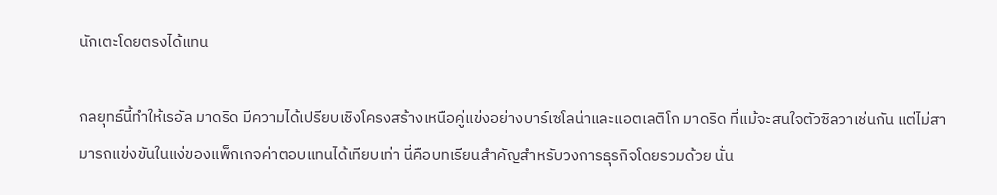นักเตะโดยตรงได้แทน

กลยุทธ์นี้ทำให้เรอัล มาดริด มีความได้เปรียบเชิงโครงสร้างเหนือคู่แข่งอย่างบาร์เซโลน่าและแอตเลติโก มาดริด ที่แม้จะสนใจตัวซิลวาเช่นกัน แต่ไม่สามารถแข่งขันในแง่ของแพ็กเกจค่าตอบแทนได้เทียบเท่า นี่คือบทเรียนสำคัญสำหรับวงการธุรกิจโดยรวมด้วย นั่น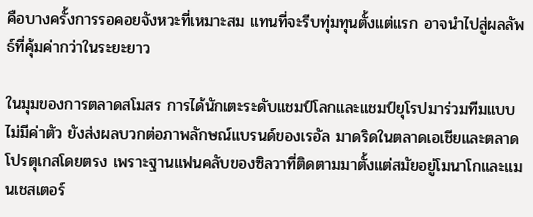คือบางครั้งการรอคอยจังหวะที่เหมาะสม แทนที่จะรีบทุ่มทุนตั้งแต่แรก อาจนำไปสู่ผลลัพธ์ที่คุ้มค่ากว่าในระยะยาว

ในมุมของการตลาดสโมสร การได้นักเตะระดับแชมป์โลกและแชมป์ยุโรปมาร่วมทีมแบบไม่มีค่าตัว ยังส่งผลบวกต่อภาพลักษณ์แบรนด์ของเรอัล มาดริดในตลาดเอเชียและตลาดโปรตุเกสโดยตรง เพราะฐานแฟนคลับของซิลวาที่ติดตามมาตั้งแต่สมัยอยู่โมนาโกและแมนเชสเตอร์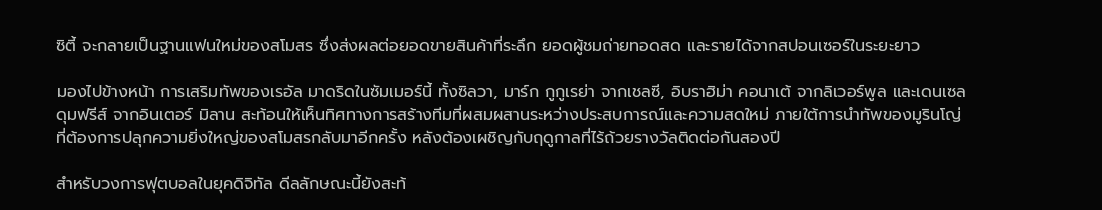ซิตี้ จะกลายเป็นฐานแฟนใหม่ของสโมสร ซึ่งส่งผลต่อยอดขายสินค้าที่ระลึก ยอดผู้ชมถ่ายทอดสด และรายได้จากสปอนเซอร์ในระยะยาว

มองไปข้างหน้า การเสริมทัพของเรอัล มาดริดในซัมเมอร์นี้ ทั้งซิลวา, มาร์ก กูกูเรย่า จากเชลซี, อิบราฮิม่า คอนาเต้ จากลิเวอร์พูล และเดนเซล ดุมฟรีส์ จากอินเตอร์ มิลาน สะท้อนให้เห็นทิศทางการสร้างทีมที่ผสมผสานระหว่างประสบการณ์และความสดใหม่ ภายใต้การนำทัพของมูรินโญ่ ที่ต้องการปลุกความยิ่งใหญ่ของสโมสรกลับมาอีกครั้ง หลังต้องเผชิญกับฤดูกาลที่ไร้ถ้วยรางวัลติดต่อกันสองปี

สำหรับวงการฟุตบอลในยุคดิจิทัล ดีลลักษณะนี้ยังสะท้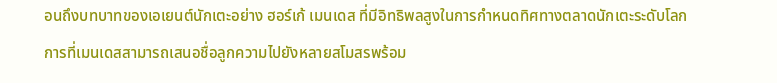อนถึงบทบาทของเอเยนต์นักเตะอย่าง ฮอร์เก้ เมนเดส ที่มีอิทธิพลสูงในการกำหนดทิศทางตลาดนักเตะระดับโลก การที่เมนเดสสามารถเสนอชื่อลูกความไปยังหลายสโมสรพร้อม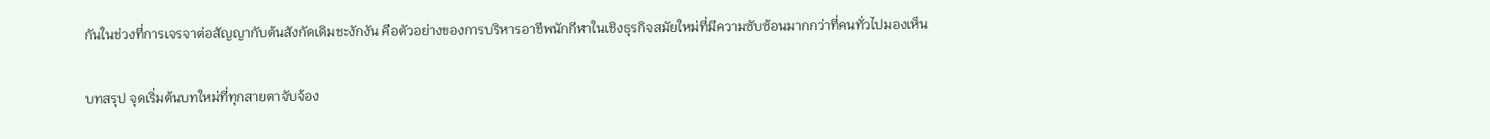กันในช่วงที่การเจรจาต่อสัญญากับต้นสังกัดเดิมชะงักงัน คือตัวอย่างของการบริหารอาชีพนักกีฬาในเชิงธุรกิจสมัยใหม่ที่มีความซับซ้อนมากกว่าที่คนทั่วไปมองเห็น

บทสรุป จุดเริ่มต้นบทใหม่ที่ทุกสายตาจับจ้อง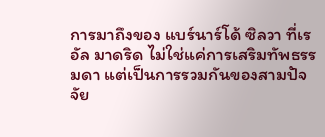การมาถึงของ แบร์นาร์โด้ ซิลวา ที่เรอัล มาดริด ไม่ใช่แค่การเสริมทัพธรรมดา แต่เป็นการรวมกันของสามปัจจัย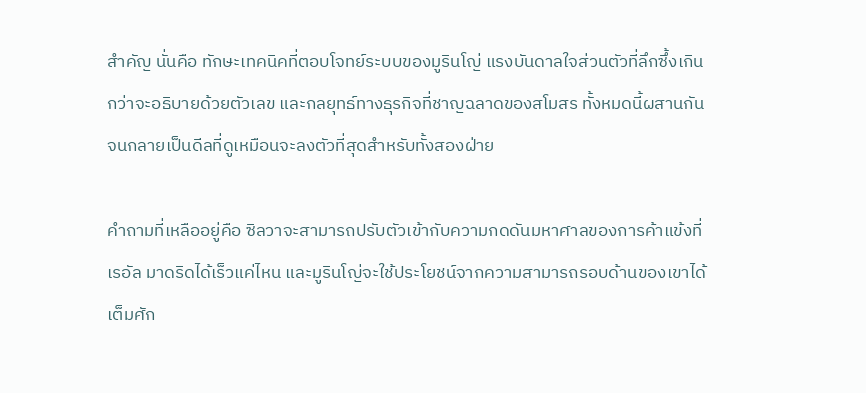สำคัญ นั่นคือ ทักษะเทคนิคที่ตอบโจทย์ระบบของมูรินโญ่ แรงบันดาลใจส่วนตัวที่ลึกซึ้งเกินกว่าจะอธิบายด้วยตัวเลข และกลยุทธ์ทางธุรกิจที่ชาญฉลาดของสโมสร ทั้งหมดนี้ผสานกันจนกลายเป็นดีลที่ดูเหมือนจะลงตัวที่สุดสำหรับทั้งสองฝ่าย

คำถามที่เหลืออยู่คือ ซิลวาจะสามารถปรับตัวเข้ากับความกดดันมหาศาลของการค้าแข้งที่เรอัล มาดริดได้เร็วแค่ไหน และมูรินโญ่จะใช้ประโยชน์จากความสามารถรอบด้านของเขาได้เต็มศัก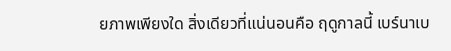ยภาพเพียงใด สิ่งเดียวที่แน่นอนคือ ฤดูกาลนี้ เบร์นาเบ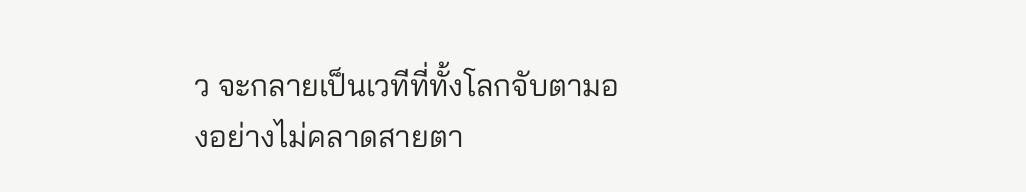ว จะกลายเป็นเวทีที่ทั้งโลกจับตามองอย่างไม่คลาดสายตา